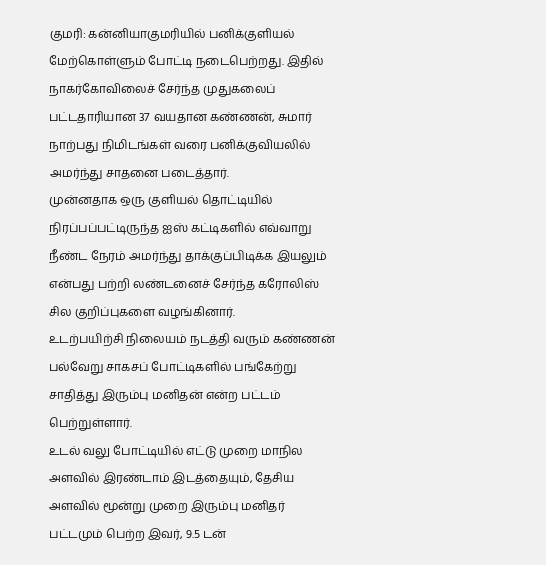குமரி: கன்னியாகுமரியில் பனிக்குளியல் மேற்கொள்ளும் போட்டி நடைபெற்றது. இதில் நாகர்கோவிலைச் சேர்ந்த முதுகலைப் பட்டதாரியான 37 வயதான கண்ணன், சுமார் நாற்பது நிமிடங்கள் வரை பனிக்குவியலில் அமர்ந்து சாதனை படைத்தார்.
முன்னதாக ஒரு குளியல் தொட்டியில் நிரப்பப்பட்டிருந்த ஐஸ் கட்டிகளில் எவ்வாறு நீண்ட நேரம் அமர்ந்து தாக்குப்பிடிக்க இயலும் என்பது பற்றி லண்டனைச் சேர்ந்த கரோலிஸ் சில குறிப்புகளை வழங்கினார்.
உடற்பயிற்சி நிலையம் நடத்தி வரும் கண்ணன் பல்வேறு சாகசப் போட்டிகளில் பங்கேற்று சாதித்து இரும்பு மனிதன் என்ற பட்டம் பெற்றுள்ளார்.
உடல் வலு போட்டியில் எட்டு முறை மாநில அளவில் இரண்டாம் இடத்தையும், தேசிய அளவில் மூன்று முறை இரும்பு மனிதர் பட்டமும் பெற்ற இவர், 9.5 டன்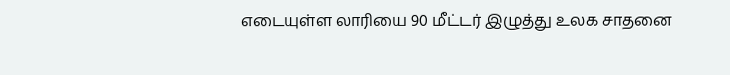எடையுள்ள லாரியை 90 மீட்டர் இழுத்து உலக சாதனை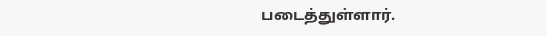படைத்துள்ளார்.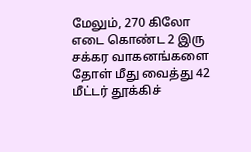மேலும், 270 கிலோ எடை கொண்ட 2 இரு சக்கர வாகனங்களை தோள் மீது வைத்து 42 மீட்டர் தூக்கிச்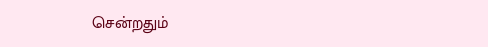சென்றதும்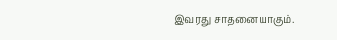இவரது சாதனையாகும்.